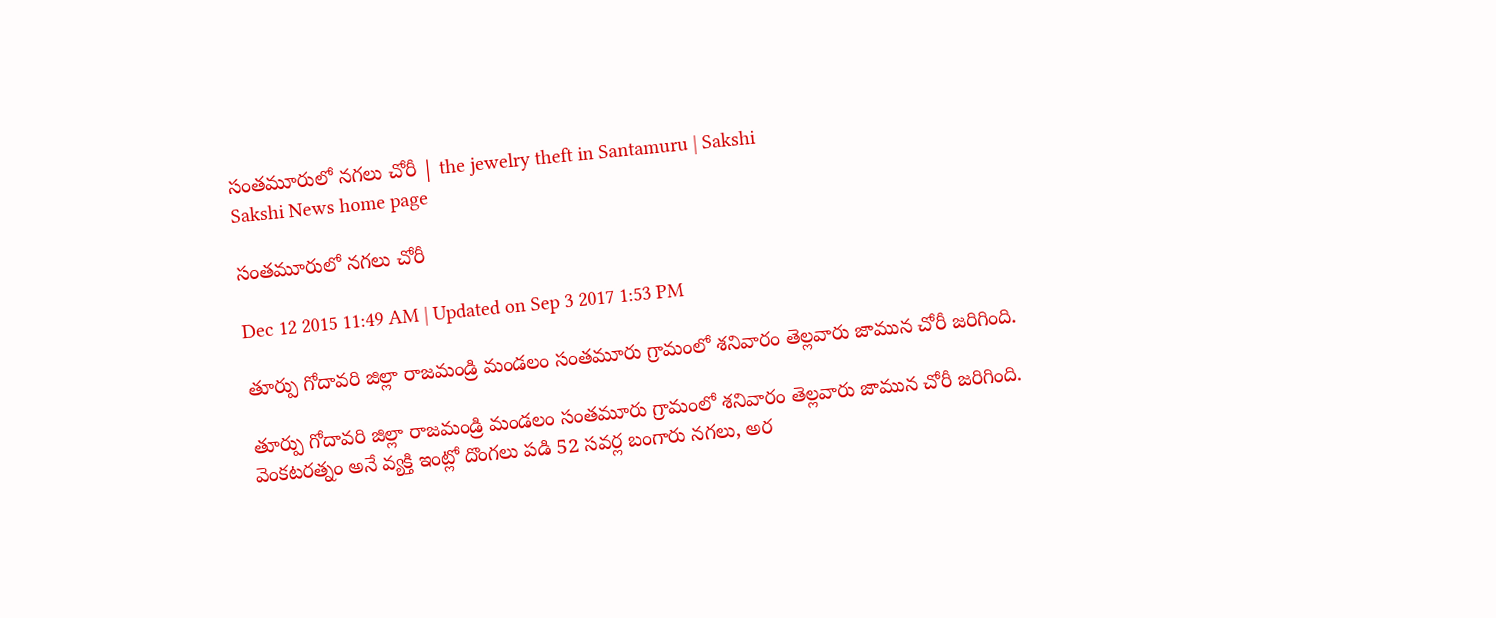సంతమూరులో నగలు చోరీ | the jewelry theft in Santamuru | Sakshi
Sakshi News home page

సంతమూరులో నగలు చోరీ

Dec 12 2015 11:49 AM | Updated on Sep 3 2017 1:53 PM

తూర్పు గోదావరి జిల్లా రాజమండ్రి మండలం సంతమూరు గ్రామంలో శనివారం తెల్లవారు జామున చోరీ జరిగింది.

తూర్పు గోదావరి జిల్లా రాజమండ్రి మండలం సంతమూరు గ్రామంలో శనివారం తెల్లవారు జామున చోరీ జరిగింది. వెంకటరత్నం అనే వ్యక్తి ఇంట్లో దొంగలు పడి 52 సవర్ల బంగారు నగలు, అర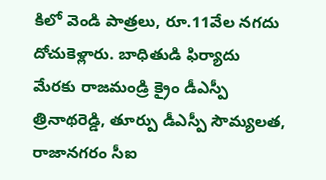కిలో వెండి పాత్రలు, రూ.11వేల నగదు దోచుకెళ్లారు. బాధితుడి ఫిర్యాదు మేరకు రాజమండ్రి క్రైం డీఎస్పీ త్రినాథరెడ్డి, తూర్పు డీఎస్పీ సౌమ్యలత, రాజానగరం సీఐ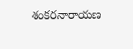శంకరనారాయణ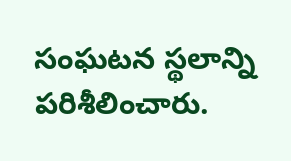సంఘటన స్థలాన్ని పరిశీలించారు.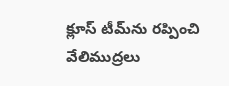క్లూస్ టీమ్‌ను రప్పించి వేలిముద్రలు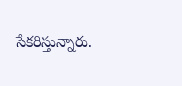సేకరిస్తున్నారు.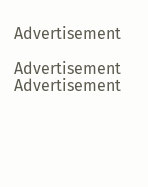Advertisement

Advertisement
Advertisement